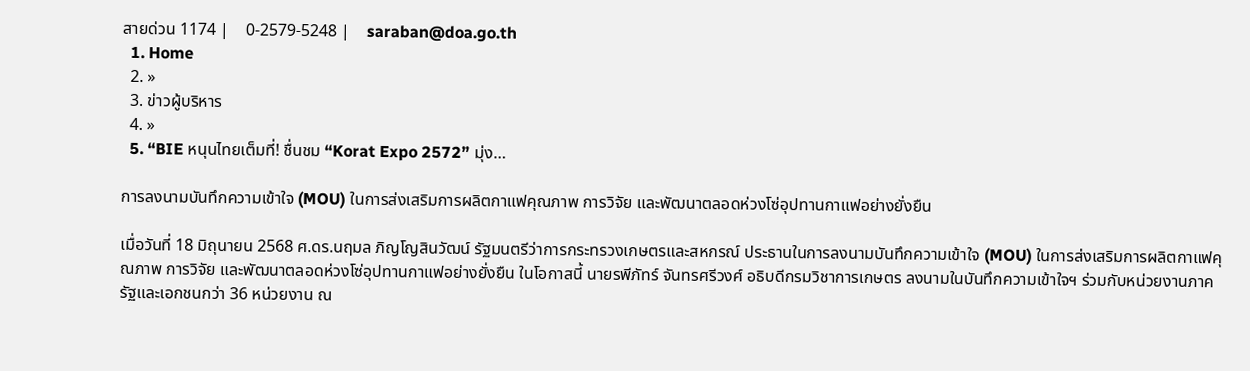สายด่วน 1174 |    0-2579-5248 |    saraban@doa.go.th
  1. Home
  2. »
  3. ข่าวผู้บริหาร
  4. »
  5. “BIE หนุนไทยเต็มที่! ชื่นชม “Korat Expo 2572” มุ่ง…

การลงนามบันทึกความเข้าใจ (MOU) ในการส่งเสริมการผลิตกาแฟคุณภาพ การวิจัย และพัฒนาตลอดห่วงโซ่อุปทานกาแฟอย่างยั่งยืน

เมื่อวันที่ 18 มิถุนายน 2568 ศ.ดร.นฤมล ภิญโญสินวัฒน์ รัฐมนตรีว่าการกระทรวงเกษตรและสหกรณ์ ประธานในการลงนามบันทึกความเข้าใจ (MOU) ในการส่งเสริมการผลิตกาแฟคุณภาพ การวิจัย และพัฒนาตลอดห่วงโซ่อุปทานกาแฟอย่างยั่งยืน ในโอกาสนี้ นายรพีภัทร์ จันทรศรีวงศ์ อธิบดีกรมวิชาการเกษตร ลงนามในบันทึกความเข้าใจฯ ร่วมกับหน่วยงานภาครัฐและเอกชนกว่า 36 หน่วยงาน ณ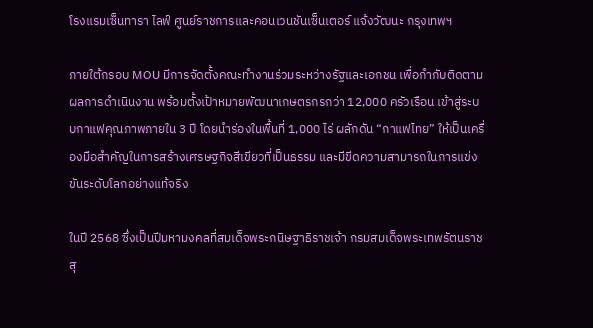โรงแรมเซ็นทารา ไลฟ์ ศูนย์ราชการและคอนเวนชันเซ็นเตอร์ แจ้งวัฒนะ กรุงเทพฯ

ภายใต้กรอบ MOU มีการจัดตั้งคณะทำงานร่วมระหว่างรัฐและเอกชน เพื่อกำกับติดตามผลการดำเนินงาน พร้อมตั้งเป้าหมายพัฒนาเกษตรกรกว่า 12,000 ครัวเรือน เข้าสู่ระบบกาแฟคุณภาพภายใน 3 ปี โดยนำร่องในพื้นที่ 1,000 ไร่ ผลักดัน “กาแฟไทย” ให้เป็นเครื่องมือสำคัญในการสร้างเศรษฐกิจสีเขียวที่เป็นธรรม และมีขีดความสามารถในการแข่งขันระดับโลกอย่างแท้จริง

ในปี 2568 ซึ่งเป็นปีมหามงคลที่สมเด็จพระกนิษฐาธิราชเจ้า กรมสมเด็จพระเทพรัตนราชสุ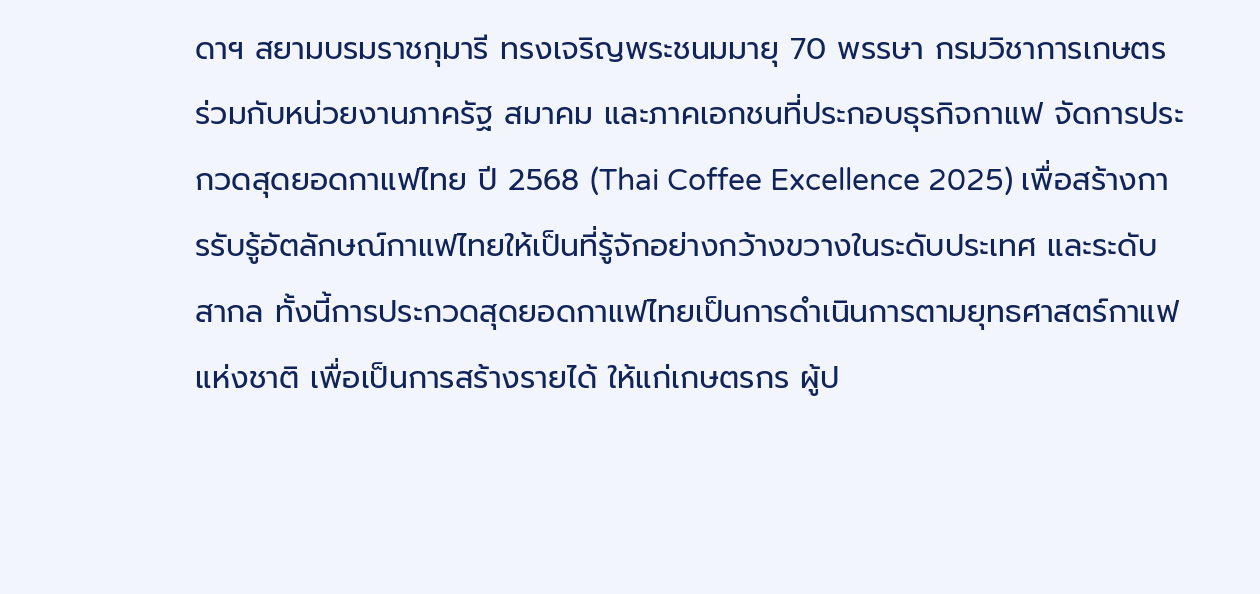ดาฯ สยามบรมราชกุมารี ทรงเจริญพระชนมมายุ 70 พรรษา กรมวิชาการเกษตร ร่วมกับหน่วยงานภาครัฐ สมาคม และภาคเอกชนที่ประกอบธุรกิจกาแฟ จัดการประกวดสุดยอดกาแฟไทย ปี 2568 (Thai Coffee Excellence 2025) เพื่อสร้างการรับรู้อัตลักษณ์กาแฟไทยให้เป็นที่รู้จักอย่างกว้างขวางในระดับประเทศ และระดับสากล ทั้งนี้การประกวดสุดยอดกาแฟไทยเป็นการดำเนินการตามยุทธศาสตร์กาแฟแห่งชาติ เพื่อเป็นการสร้างรายได้ ให้แก่เกษตรกร ผู้ป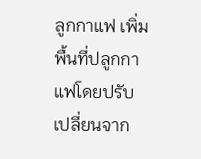ลูกกาแฟ เพิ่มพื้นที่ปลูกกาแฟโดยปรับเปลี่ยนจาก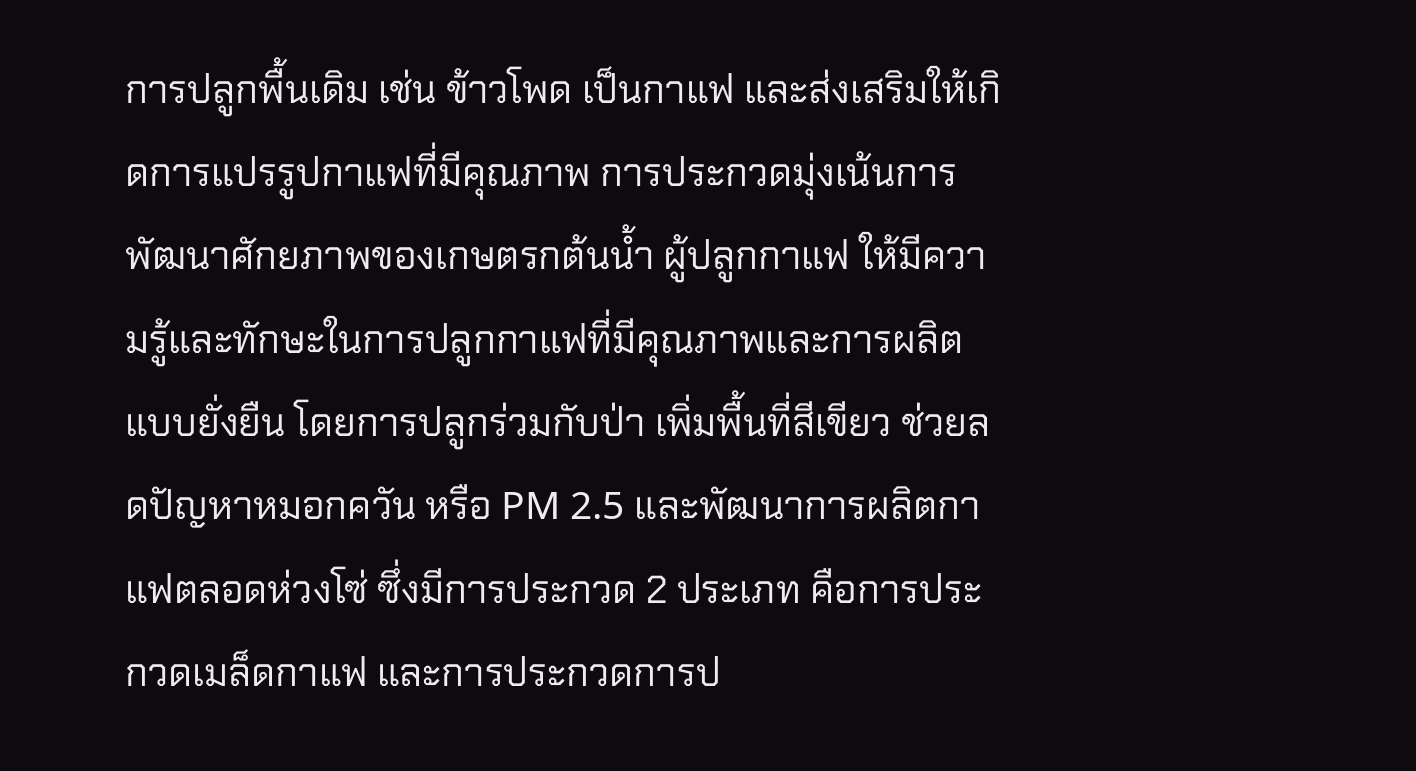การปลูกพื้นเดิม เช่น ข้าวโพด เป็นกาแฟ และส่งเสริมให้เกิดการแปรรูปกาแฟที่มีคุณภาพ การประกวดมุ่งเน้นการพัฒนาศักยภาพของเกษตรกต้นน้ำ ผู้ปลูกกาแฟ ให้มีความรู้และทักษะในการปลูกกาแฟที่มีคุณภาพและการผลิตแบบยั่งยืน โดยการปลูกร่วมกับป่า เพิ่มพื้นที่สีเขียว ช่วยลดปัญหาหมอกควัน หรือ PM 2.5 และพัฒนาการผลิตกาแฟตลอดห่วงโซ่ ซึ่งมีการประกวด 2 ประเภท คือการประกวดเมล็ดกาแฟ และการประกวดการป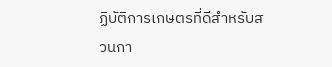ฏิบัติการเกษตรที่ดีสำหรับสวนกา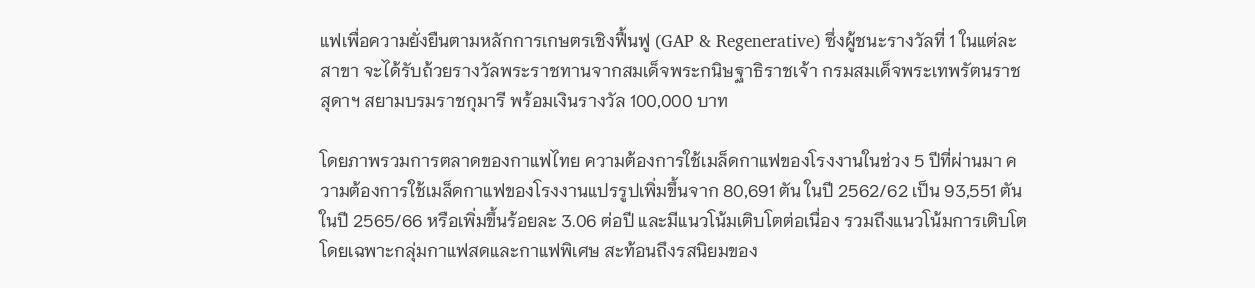แฟเพื่อความยั่งยืนตามหลักการเกษตรเชิงฟื้นฟู (GAP & Regenerative) ซึ่งผู้ชนะรางวัลที่ 1 ในแต่ละสาขา จะได้รับถ้วยรางวัลพระราชทานจากสมเด็จพระกนิษฐาธิราชเจ้า กรมสมเด็จพระเทพรัตนราชสุดาฯ สยามบรมราชกุมารี พร้อมเงินรางวัล 100,000 บาท

โดยภาพรวมการตลาดของกาแฟไทย ความต้องการใช้เมล็ดกาแฟของโรงงานในช่วง 5 ปีที่ผ่านมา ความต้องการใช้เมล็ดกาแฟของโรงงานแปรรูปเพิ่มขึ้นจาก 80,691 ตัน ในปี 2562/62 เป็น 93,551 ตัน ในปี 2565/66 หรือเพิ่มขึ้นร้อยละ 3.06 ต่อปี และมีแนวโน้มเติบโตต่อเนื่อง รวมถึงแนวโน้มการเติบโตโดยเฉพาะกลุ่มกาแฟสดและกาแฟพิเศษ สะท้อนถึงรสนิยมของ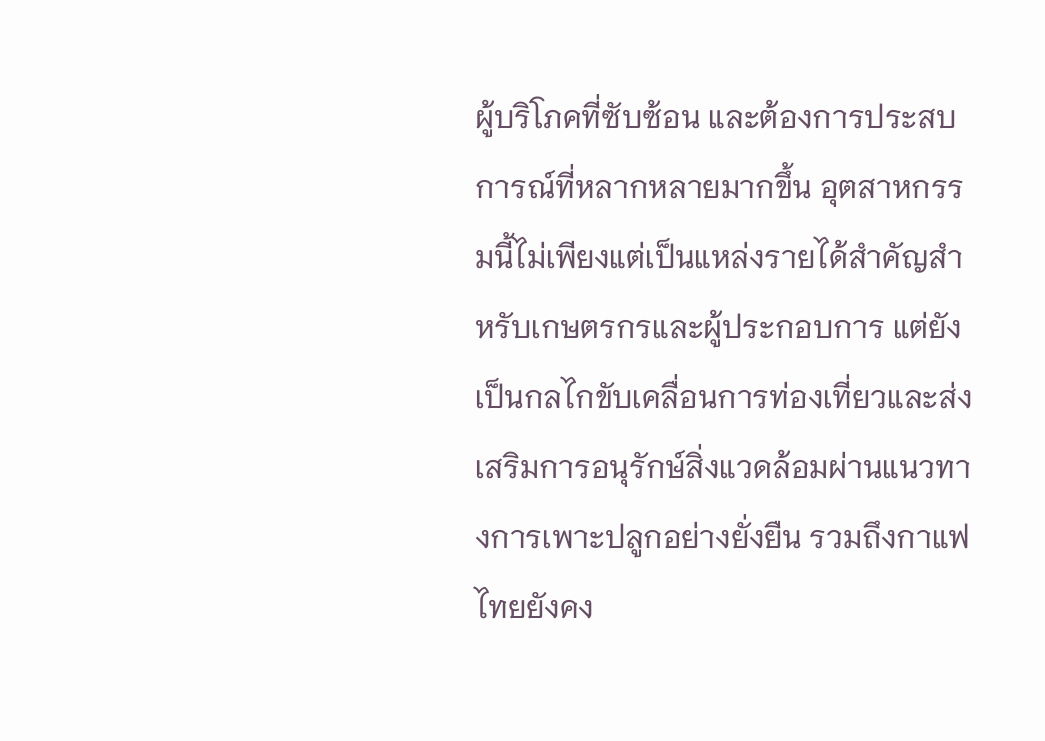ผู้บริโภคที่ซับซ้อน และต้องการประสบการณ์ที่หลากหลายมากขึ้น อุตสาหกรรมนี้ไม่เพียงแต่เป็นแหล่งรายได้สำคัญสำหรับเกษตรกรและผู้ประกอบการ แต่ยังเป็นกลไกขับเคลื่อนการท่องเที่ยวและส่งเสริมการอนุรักษ์สิ่งแวดล้อมผ่านแนวทางการเพาะปลูกอย่างยั่งยืน รวมถึงกาแฟไทยยังคง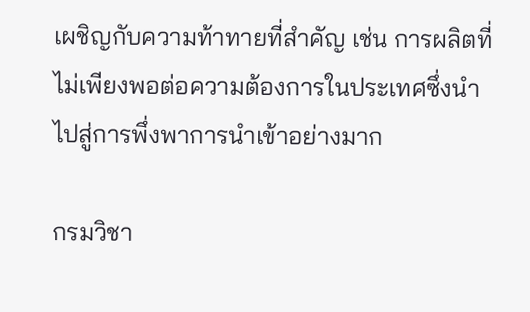เผชิญกับความท้าทายที่สำคัญ เช่น การผลิตที่ไม่เพียงพอต่อความต้องการในประเทศซึ่งนำไปสู่การพึ่งพาการนำเข้าอย่างมาก

กรมวิชา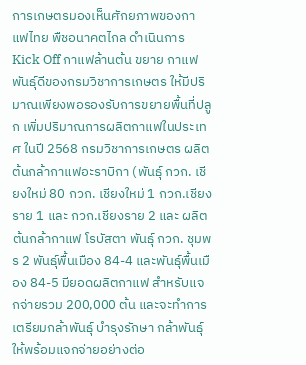การเกษตรมองเห็นศักยภาพของกาแฟไทย พืชอนาคตไกล ดำเนินการ Kick Off กาแฟล้านต้น ขยาย กาแฟพันธุ์ดีของกรมวิชาการเกษตร ให้มีปริมาณเพียงพอรองรับการขยายพื้นที่ปลูก เพิ่มปริมาณการผลิตกาแฟในประเทศ ในปี 2568 กรมวิชาการเกษตร ผลิตต้นกล้ากาแฟอะราบิกา (พันธุ์ กวก. เชียงใหม่ 80 กวก. เชียงใหม่ 1 กวก.เชียงราย 1 และ กวก.เชียงราย 2 และ ผลิตต้นกล้ากาแฟ โรบัสตา พันธุ์ กวก. ชุมพร 2 พันธุ์พื้นเมือง 84-4 และพันธุ์พื้นเมือง 84-5 มียอดผลิตกาแฟ สำหรับแจกจ่ายรวม 200,000 ต้น และจะทำการเตรียมกล้าพันธุ์ บำรุงรักษา กล้าพันธุ์ให้พร้อมแจกจ่ายอย่างต่อ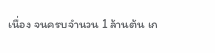เนื่อง จนครบจำนวน 1 ล้านต้น เก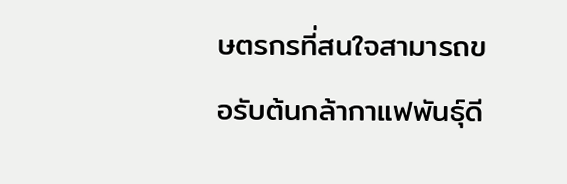ษตรกรที่สนใจสามารถขอรับต้นกล้ากาแฟพันธุ์ดี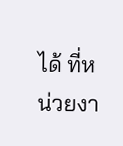ได้ ที่หน่วยงา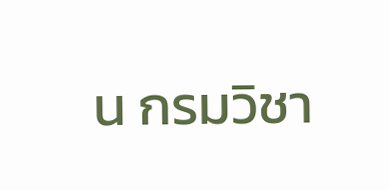น กรมวิชา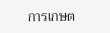การเกษต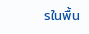รในพื้น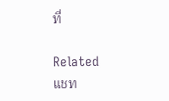ที่

Related
แชท